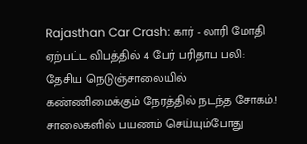Rajasthan Car Crash: கார் - லாரி மோதி ஏற்பட்ட விபத்தில் 4 பேர் பரிதாப பலி: தேசிய நெடுஞ்சாலையில் கண்ணிமைக்கும் நேரத்தில் நடந்த சோகம்.!
சாலைகளில் பயணம் செய்யும்போது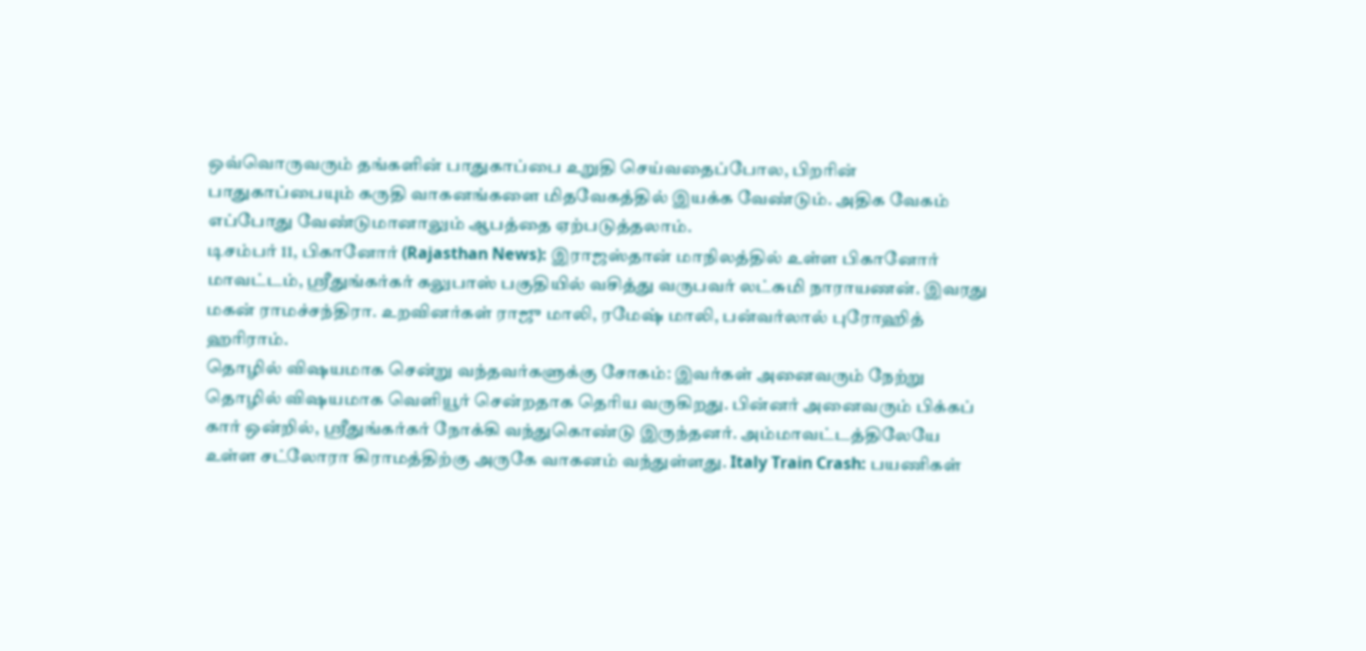ஒவ்வொருவரும் தங்களின் பாதுகாப்பை உறுதி செய்வதைப்போல, பிறரின் பாதுகாப்பையும் கருதி வாகனங்களை மிதவேகத்தில் இயக்க வேண்டும். அதிக வேகம் எப்போது வேண்டுமானாலும் ஆபத்தை ஏற்படுத்தலாம்.
டிசம்பர் 11, பிகானோர் (Rajasthan News): இராஜஸ்தான் மாநிலத்தில் உள்ள பிகானோர் மாவட்டம், ஸ்ரீதுங்கர்கர் கலுபாஸ் பகுதியில் வசித்து வருபவர் லட்சுமி நாராயணன். இவரது மகன் ராமச்சந்திரா. உறவினர்கள் ராஜு மாலி, ரமேஷ் மாலி, பன்வர்லால் புரோஹித் ஹரிராம்.
தொழில் விஷயமாக சென்று வந்தவர்களுக்கு சோகம்: இவர்கள் அனைவரும் நேற்று தொழில் விஷயமாக வெளியூர் சென்றதாக தெரிய வருகிறது. பின்னர் அனைவரும் பிக்கப் கார் ஒன்றில், ஸ்ரீதுங்கர்கர் நோக்கி வந்துகொண்டு இருந்தனர். அம்மாவட்டத்திலேயே உள்ள சட்லோரா கிராமத்திற்கு அருகே வாகனம் வந்துள்ளது. Italy Train Crash: பயணிகள்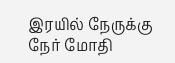இரயில் நேருக்கு நேர் மோதி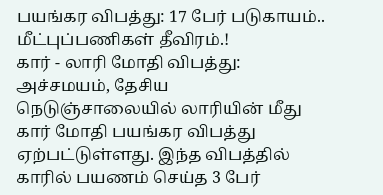பயங்கர விபத்து: 17 பேர் படுகாயம்.. மீட்புப்பணிகள் தீவிரம்.!
கார் - லாரி மோதி விபத்து: அச்சமயம், தேசிய நெடுஞ்சாலையில் லாரியின் மீது கார் மோதி பயங்கர விபத்து ஏற்பட்டுள்ளது. இந்த விபத்தில் காரில் பயணம் செய்த 3 பேர்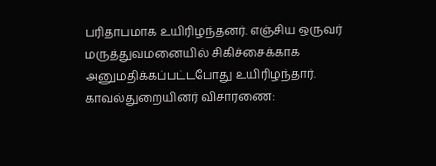பரிதாபமாக உயிரிழந்தனர். எஞ்சிய ஒருவர் மருத்துவமனையில் சிகிச்சைக்காக அனுமதிக்கப்பட்டபோது உயிரிழந்தார்.
காவல்துறையினர் விசாரணை: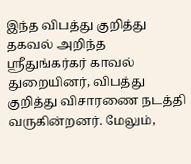இந்த விபத்து குறித்து தகவல் அறிந்த ஸ்ரீதுங்கர்கர் காவல் துறையினர், விபத்து குறித்து விசாரணை நடத்தி வருகின்றனர். மேலும்,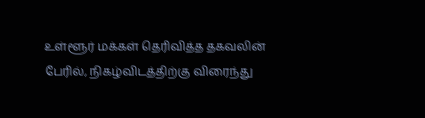உள்ளூர் மக்கள் தெரிவித்த தகவலின் பேரில், நிகழ்விடத்திற்கு விரைந்து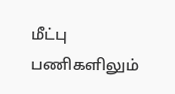மீட்பு பணிகளிலும்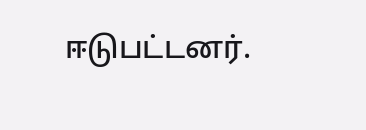ஈடுபட்டனர்.